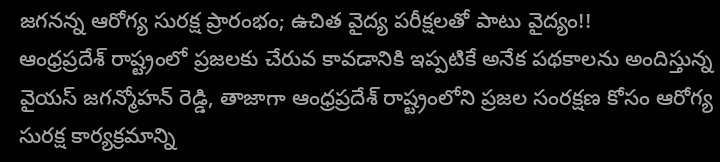జగనన్న ఆరోగ్య సురక్ష ప్రారంభం; ఉచిత వైద్య పరీక్షలతో పాటు వైద్యం!!
ఆంధ్రప్రదేశ్ రాష్ట్రంలో ప్రజలకు చేరువ కావడానికి ఇప్పటికే అనేక పథకాలను అందిస్తున్న వైయస్ జగన్మోహన్ రెడ్డి, తాజాగా ఆంధ్రప్రదేశ్ రాష్ట్రంలోని ప్రజల సంరక్షణ కోసం ఆరోగ్య సురక్ష కార్యక్రమాన్ని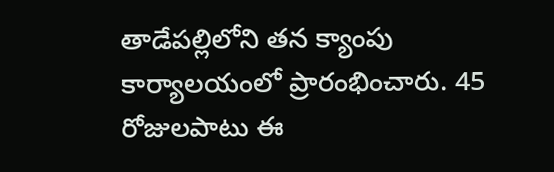తాడేపల్లిలోని తన క్యాంపు కార్యాలయంలో ప్రారంభించారు. 45 రోజులపాటు ఈ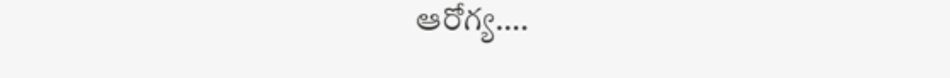ఆరోగ్య….